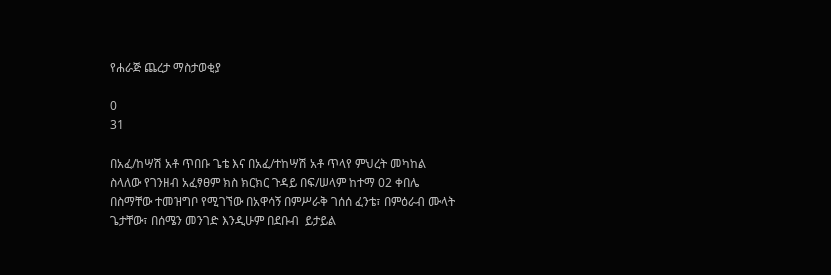የሐራጅ ጨረታ ማስታወቂያ

0
31

በአፈ/ከሣሽ አቶ ጥበቡ ጌቴ እና በአፈ/ተከሣሽ አቶ ጥላየ ምህረት መካከል ስላለው የገንዘብ አፈፃፀም ክስ ክርክር ጉዳይ በፍ/ሠላም ከተማ 02 ቀበሌ በስማቸው ተመዝግቦ የሚገኘው በአዋሳኝ በምሥራቅ ገሰሰ ፈንቴ፣ በምዕራብ ሙላት ጌታቸው፣ በሰሜን መንገድ እንዲሁም በደቡብ  ይታይል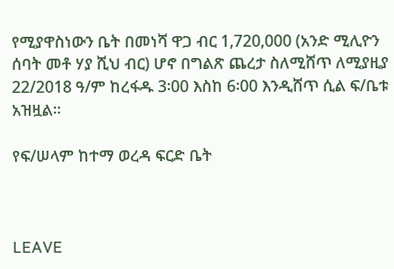የሚያዋስነውን ቤት በመነሻ ዋጋ ብር 1,720,000 (አንድ ሚሊዮን ሰባት መቶ ሃያ ሺህ ብር) ሆኖ በግልጽ ጨረታ ስለሚሸጥ ለሚያዚያ 22/2018 ዓ/ም ከረፋዱ 3፡00 እስከ 6፡00 እንዲሸጥ ሲል ፍ/ቤቱ አዝዟል፡፡

የፍ/ሠላም ከተማ ወረዳ ፍርድ ቤት



LEAVE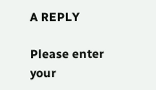A REPLY

Please enter your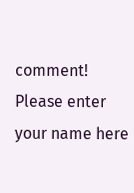comment!
Please enter your name here